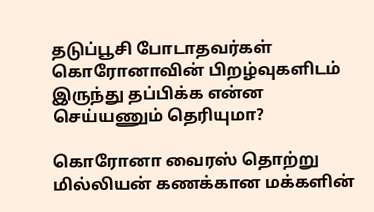தடுப்பூசி போடாதவர்கள் கொரோனாவின் பிறழ்வுகளிடம் இருந்து தப்பிக்க என்ன செய்யணும் தெரியுமா?

கொரோனா வைரஸ் தொற்று மில்லியன் கணக்கான மக்களின்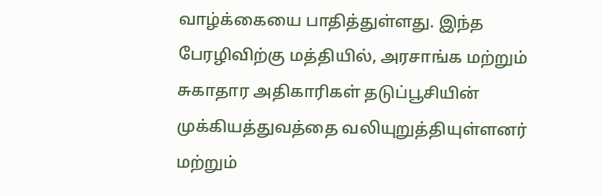வாழ்க்கையை பாதித்துள்ளது. இந்த பேரழிவிற்கு மத்தியில், அரசாங்க மற்றும் சுகாதார அதிகாரிகள் தடுப்பூசியின் முக்கியத்துவத்தை வலியுறுத்தியுள்ளனர் மற்றும்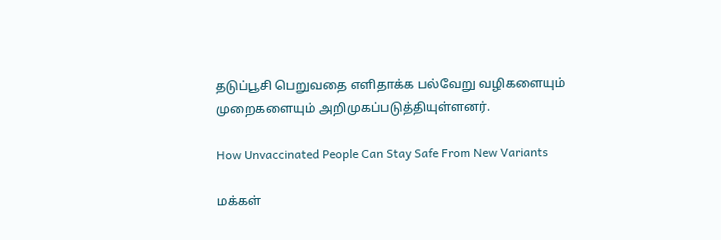தடுப்பூசி பெறுவதை எளிதாக்க பல்வேறு வழிகளையும் முறைகளையும் அறிமுகப்படுத்தியுள்ளனர்.

How Unvaccinated People Can Stay Safe From New Variants

மக்கள்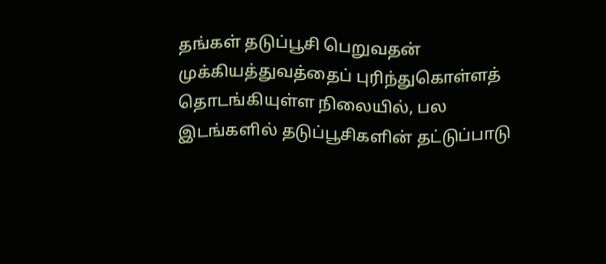தங்கள் தடுப்பூசி பெறுவதன் முக்கியத்துவத்தைப் புரிந்துகொள்ளத் தொடங்கியுள்ள நிலையில், பல இடங்களில் தடுப்பூசிகளின் தட்டுப்பாடு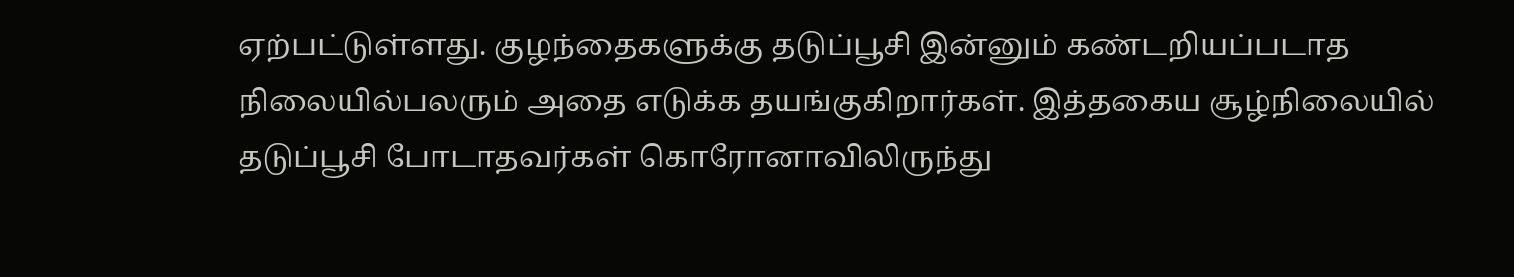ஏற்பட்டுள்ளது. குழந்தைகளுக்கு தடுப்பூசி இன்னும் கண்டறியப்படாத நிலையில்பலரும் அதை எடுக்க தயங்குகிறார்கள். இத்தகைய சூழ்நிலையில் தடுப்பூசி போடாதவர்கள் கொரோனாவிலிருந்து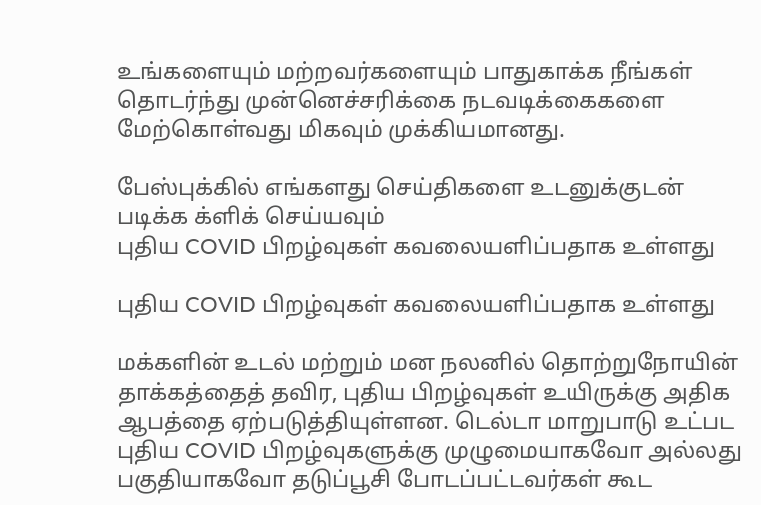உங்களையும் மற்றவர்களையும் பாதுகாக்க நீங்கள் தொடர்ந்து முன்னெச்சரிக்கை நடவடிக்கைகளை மேற்கொள்வது மிகவும் முக்கியமானது.

பேஸ்புக்கில் எங்களது செய்திகளை உடனுக்குடன் படிக்க க்ளிக் செய்யவும்
புதிய COVID பிறழ்வுகள் கவலையளிப்பதாக உள்ளது

புதிய COVID பிறழ்வுகள் கவலையளிப்பதாக உள்ளது

மக்களின் உடல் மற்றும் மன நலனில் தொற்றுநோயின் தாக்கத்தைத் தவிர, புதிய பிறழ்வுகள் உயிருக்கு அதிக ஆபத்தை ஏற்படுத்தியுள்ளன. டெல்டா மாறுபாடு உட்பட புதிய COVID பிறழ்வுகளுக்கு முழுமையாகவோ அல்லது பகுதியாகவோ தடுப்பூசி போடப்பட்டவர்கள் கூட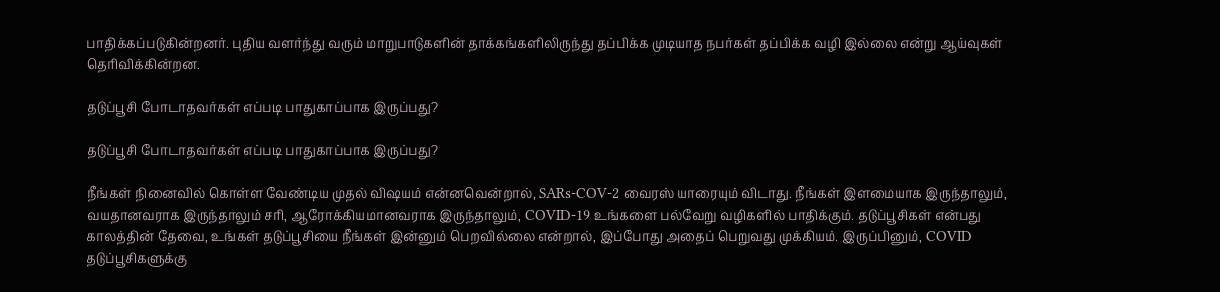பாதிக்கப்படுகின்றனர். புதிய வளர்ந்து வரும் மாறுபாடுகளின் தாக்கங்களிலிருந்து தப்பிக்க முடியாத நபர்கள் தப்பிக்க வழி இல்லை என்று ஆய்வுகள் தெரிவிக்கின்றன.

தடுப்பூசி போடாதவர்கள் எப்படி பாதுகாப்பாக இருப்பது?

தடுப்பூசி போடாதவர்கள் எப்படி பாதுகாப்பாக இருப்பது?

நீங்கள் நினைவில் கொள்ள வேண்டிய முதல் விஷயம் என்னவென்றால், SARs-COV-2 வைரஸ் யாரையும் விடாது. நீங்கள் இளமையாக இருந்தாலும், வயதானவராக இருந்தாலும் சரி, ஆரோக்கியமானவராக இருந்தாலும், COVID-19 உங்களை பல்வேறு வழிகளில் பாதிக்கும். தடுப்பூசிகள் என்பது காலத்தின் தேவை, உங்கள் தடுப்பூசியை நீங்கள் இன்னும் பெறவில்லை என்றால், இப்போது அதைப் பெறுவது முக்கியம். இருப்பினும், COVID தடுப்பூசிகளுக்கு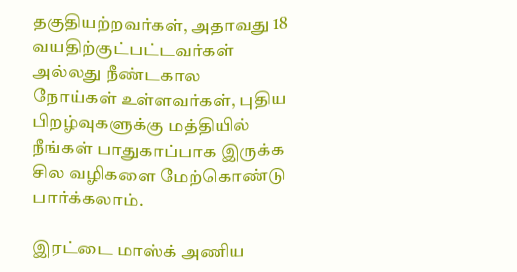தகுதியற்றவர்கள், அதாவது 18 வயதிற்குட்பட்டவர்கள் அல்லது நீண்டகால நோய்கள் உள்ளவர்கள், புதிய பிறழ்வுகளுக்கு மத்தியில் நீங்கள் பாதுகாப்பாக இருக்க சில வழிகளை மேற்கொண்டு பார்க்கலாம்.

இரட்டை மாஸ்க் அணிய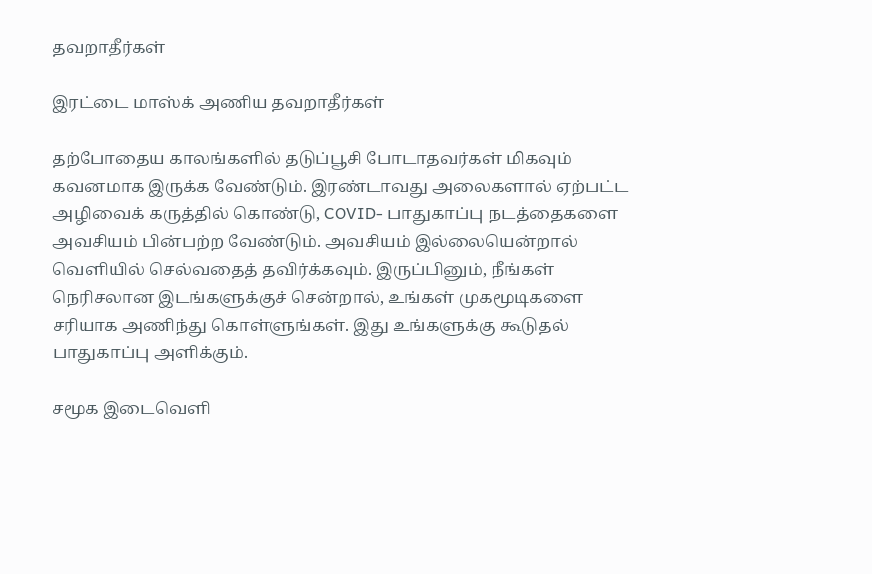தவறாதீர்கள்

இரட்டை மாஸ்க் அணிய தவறாதீர்கள்

தற்போதைய காலங்களில் தடுப்பூசி போடாதவர்கள் மிகவும் கவனமாக இருக்க வேண்டும். இரண்டாவது அலைகளால் ஏற்பட்ட அழிவைக் கருத்தில் கொண்டு, COVID- பாதுகாப்பு நடத்தைகளை அவசியம் பின்பற்ற வேண்டும். அவசியம் இல்லையென்றால் வெளியில் செல்வதைத் தவிர்க்கவும். இருப்பினும், நீங்கள் நெரிசலான இடங்களுக்குச் சென்றால், உங்கள் முகமூடிகளை சரியாக அணிந்து கொள்ளுங்கள். இது உங்களுக்கு கூடுதல் பாதுகாப்பு அளிக்கும்.

சமூக இடைவெளி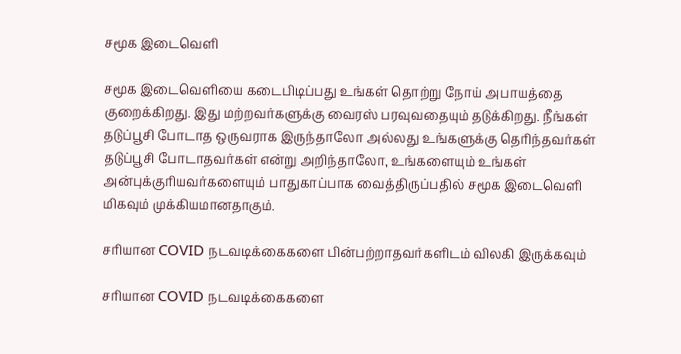சமூக இடைவெளி

சமூக இடைவெளியை கடைபிடிப்பது உங்கள் தொற்று நோய் அபாயத்தை குறைக்கிறது. இது மற்றவர்களுக்கு வைரஸ் பரவுவதையும் தடுக்கிறது. நீங்கள் தடுப்பூசி போடாத ஒருவராக இருந்தாலோ அல்லது உங்களுக்கு தெரிந்தவர்கள் தடுப்பூசி போடாதவர்கள் என்று அறிந்தாலோ, உங்களையும் உங்கள் அன்புக்குரியவர்களையும் பாதுகாப்பாக வைத்திருப்பதில் சமூக இடைவெளி மிகவும் முக்கியமானதாகும்.

சரியான COVID நடவடிக்கைகளை பின்பற்றாதவர்களிடம் விலகி இருக்கவும்

சரியான COVID நடவடிக்கைகளை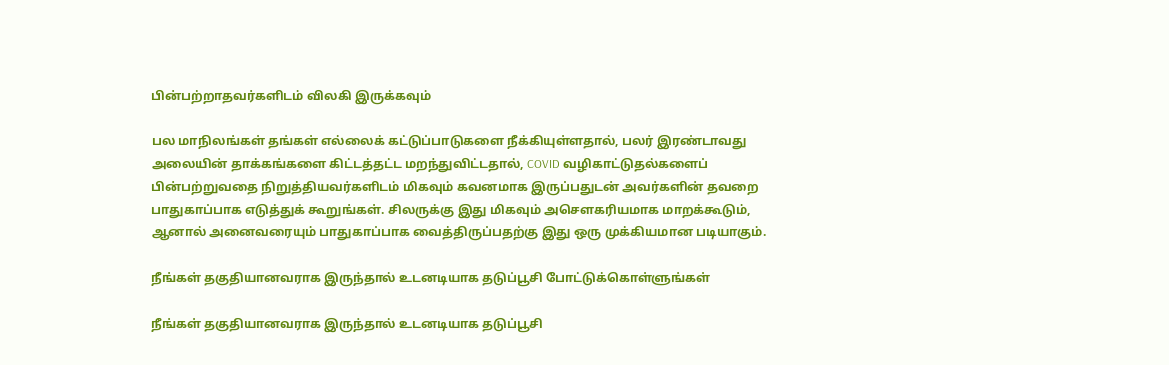பின்பற்றாதவர்களிடம் விலகி இருக்கவும்

பல மாநிலங்கள் தங்கள் எல்லைக் கட்டுப்பாடுகளை நீக்கியுள்ளதால், பலர் இரண்டாவது அலையின் தாக்கங்களை கிட்டத்தட்ட மறந்துவிட்டதால், COVID வழிகாட்டுதல்களைப் பின்பற்றுவதை நிறுத்தியவர்களிடம் மிகவும் கவனமாக இருப்பதுடன் அவர்களின் தவறை பாதுகாப்பாக எடுத்துக் கூறுங்கள். சிலருக்கு இது மிகவும் அசௌகரியமாக மாறக்கூடும், ஆனால் அனைவரையும் பாதுகாப்பாக வைத்திருப்பதற்கு இது ஒரு முக்கியமான படியாகும்.

நீங்கள் தகுதியானவராக இருந்தால் உடனடியாக தடுப்பூசி போட்டுக்கொள்ளுங்கள்

நீங்கள் தகுதியானவராக இருந்தால் உடனடியாக தடுப்பூசி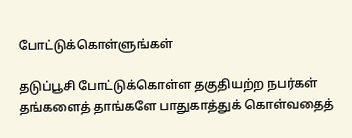போட்டுக்கொள்ளுங்கள்

தடுப்பூசி போட்டுக்கொள்ள தகுதியற்ற நபர்கள் தங்களைத் தாங்களே பாதுகாத்துக் கொள்வதைத்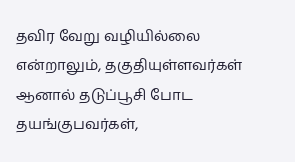தவிர வேறு வழியில்லை என்றாலும், தகுதியுள்ளவர்கள் ஆனால் தடுப்பூசி போட தயங்குபவர்கள்,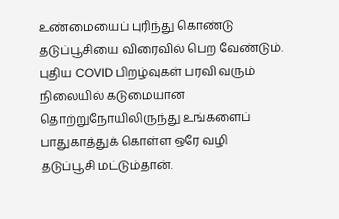உண்மையைப் புரிந்து கொண்டு தடுப்பூசியை விரைவில் பெற வேண்டும். புதிய COVID பிறழ்வுகள் பரவி வரும் நிலையில் கடுமையான தொற்றுநோயிலிருந்து உங்களைப் பாதுகாத்துக் கொள்ள ஒரே வழி தடுப்பூசி மட்டும்தான்.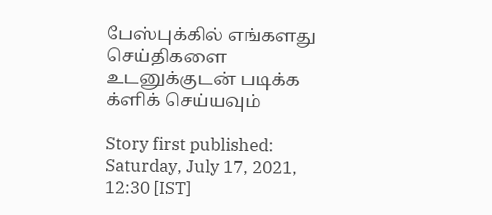பேஸ்புக்கில் எங்களது செய்திகளை உடனுக்குடன் படிக்க க்ளிக் செய்யவும்

Story first published: Saturday, July 17, 2021, 12:30 [IST]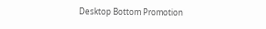Desktop Bottom Promotion